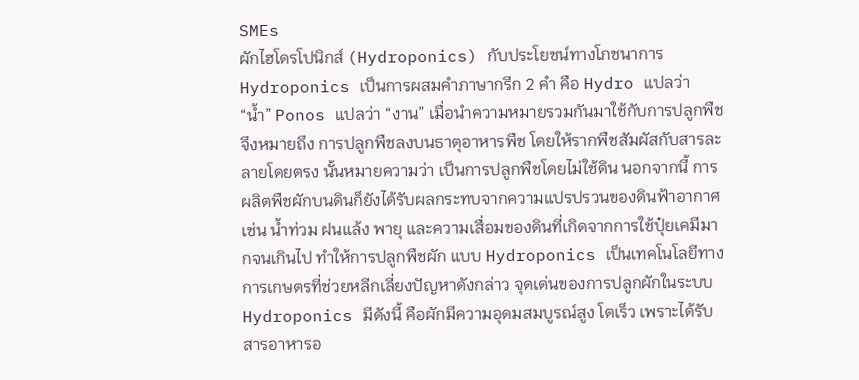SMEs
ผักไฮโดรโปนิกส์ (Hydroponics) กับประโยชน์ทางโภชนาการ Hydroponics เป็นการผสมคำภาษากรีก 2 คำ คือ Hydro แปลว่า “น้ำ” Ponos แปลว่า “งาน” เมื่อนำความหมายรวมกันมาใช้กับการปลูกพืช จึงหมายถึง การปลูกพืชลงบนธาตุอาหารพืช โดยให้รากพืชสัมผัสกับสารละลายโดยตรง นั้นหมายความว่า เป็นการปลูกพืชโดยไม่ใช้ดิน นอกจากนี้ การผลิตพืชผักบนดินก็ยังได้รับผลกระทบจากความแปรปรวนของดินฟ้าอากาศ เช่น น้ำท่วม ฝนแล้ง พายุ และความเสื่อมของดินที่เกิดจากการใช้ปุ๋ยเคมีมากจนเกินไป ทำให้การปลูกพืชผัก แบบ Hydroponics เป็นเทคโนโลยีทางการเกษตรที่ช่วยหลีกเลี่ยงปัญหาดังกล่าว จุดเด่นของการปลูกผักในระบบ Hydroponics มีดังนี้ คือผักมีความอุดมสมบูรณ์สูง โตเร็ว เพราะได้รับสารอาหารอ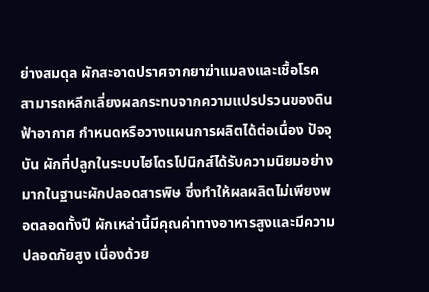ย่างสมดุล ผักสะอาดปราศจากยาฆ่าแมลงและเชื้อโรค สามารถหลีกเลี่ยงผลกระทบจากความแปรปรวนของดินฟ้าอากาศ กำหนดหรือวางแผนการผลิตได้ต่อเนื่อง ปัจจุบัน ผักที่ปลูกในระบบไฮโดรโปนิกส์ได้รับความนิยมอย่างมากในฐานะผักปลอดสารพิษ ซึ่งทำให้ผลผลิตไม่เพียงพอตลอดทั้งปี ผักเหล่านี้มีคุณค่าทางอาหารสูงและมีความปลอดภัยสูง เนื่องด้วย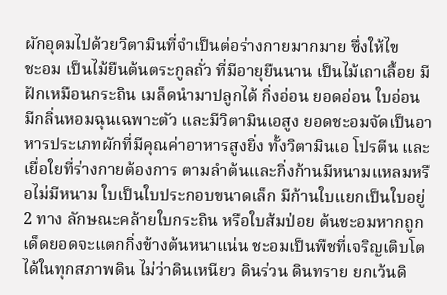ผักอุดมไปด้วยวิตามินที่จำเป็นต่อร่างกายมากมาย ซึ่งให้ไข
ชะอม เป็นไม้ยืนต้นตระกูลถั่ว ที่มีอายุยืนนาน เป็นไม้เถาเลื้อย มีฝักเหมือนกระถิน เมล็ดนำมาปลูกได้ กิ่งอ่อน ยอดอ่อน ใบอ่อน มีกลิ่นหอมฉุนเฉพาะตัว และมีวิตามินเอสูง ยอดชะอมจัดเป็นอาหารประเภทผักที่มีคุณค่าอาหารสูงยิ่ง ทั้งวิตามินเอ โปรตีน และเยื่อใยที่ร่างกายต้องการ ตามลำต้นและกิ่งก้านมีหนามแหลมหรือไม่มีหนาม ใบเป็นใบประกอบขนาดเล็ก มีก้านใบแยกเป็นใบอยู่ 2 ทาง ลักษณะคล้ายใบกระถิน หรือใบส้มป่อย ต้นชะอมหากถูกเด็ดยอดจะแตกกิ่งข้างต้นหนาแน่น ชะอมเป็นพืชที่เจริญเติบโตได้ในทุกสภาพดิน ไม่ว่าดินเหนียว ดินร่วน ดินทราย ยกเว้นดิ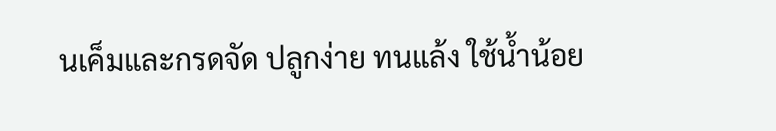นเค็มและกรดจัด ปลูกง่าย ทนแล้ง ใช้น้ำน้อย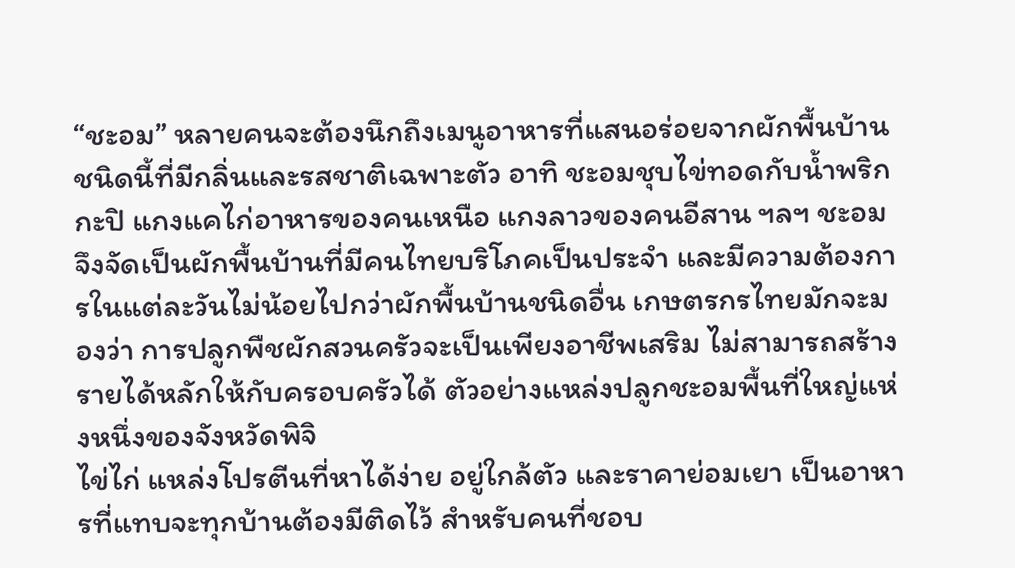“ชะอม” หลายคนจะต้องนึกถึงเมนูอาหารที่แสนอร่อยจากผักพื้นบ้านชนิดนี้ที่มีกลิ่นและรสชาติเฉพาะตัว อาทิ ชะอมชุบไข่ทอดกับน้ำพริกกะปิ แกงแคไก่อาหารของคนเหนือ แกงลาวของคนอีสาน ฯลฯ ชะอมจึงจัดเป็นผักพื้นบ้านที่มีคนไทยบริโภคเป็นประจำ และมีความต้องการในแต่ละวันไม่น้อยไปกว่าผักพื้นบ้านชนิดอื่น เกษตรกรไทยมักจะมองว่า การปลูกพืชผักสวนครัวจะเป็นเพียงอาชีพเสริม ไม่สามารถสร้างรายได้หลักให้กับครอบครัวได้ ตัวอย่างแหล่งปลูกชะอมพื้นที่ใหญ่แห่งหนึ่งของจังหวัดพิจิ
ไข่ไก่ แหล่งโปรตีนที่หาได้ง่าย อยู่ใกล้ตัว และราคาย่อมเยา เป็นอาหารที่แทบจะทุกบ้านต้องมีติดไว้ สำหรับคนที่ชอบ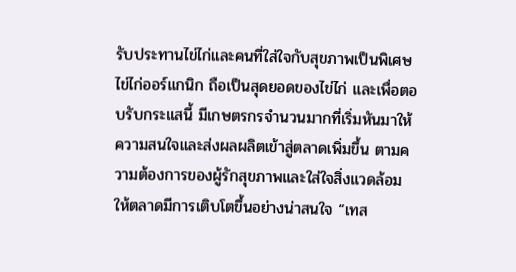รับประทานไข่ไก่และคนที่ใส่ใจกับสุขภาพเป็นพิเศษ ไข่ไก่ออร์แกนิก ถือเป็นสุดยอดของไข่ไก่ และเพื่อตอบรับกระแสนี้ มีเกษตรกรจำนวนมากที่เริ่มหันมาให้ความสนใจและส่งผลผลิตเข้าสู่ตลาดเพิ่มขึ้น ตามความต้องการของผู้รักสุขภาพและใส่ใจสิ่งแวดล้อม ให้ตลาดมีการเติบโตขึ้นอย่างน่าสนใจ “เทส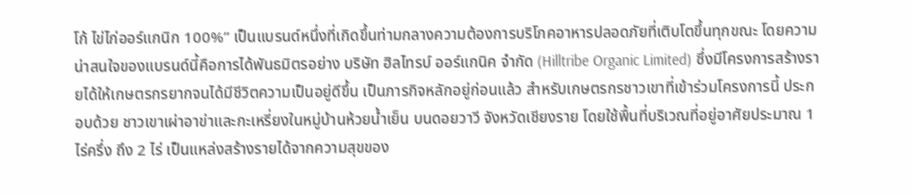โก้ ไข่ไก่ออร์แกนิก 100%” เป็นแบรนด์หนึ่งที่เกิดขึ้นท่ามกลางความต้องการบริโภคอาหารปลอดภัยที่เติบโตขึ้นทุกขณะ โดยความน่าสนใจของแบรนด์นี้คือการได้พันธมิตรอย่าง บริษัท ฮิลไทรบ์ ออร์แกนิค จำกัด (Hilltribe Organic Limited) ซึ่งมีโครงการสร้างรายได้ให้เกษตรกรยากจนได้มีชีวิตความเป็นอยู่ดีขึ้น เป็นภารกิจหลักอยู่ก่อนแล้ว สำหรับเกษตรกรชาวเขาที่เข้าร่วมโครงการนี้ ประกอบด้วย ชาวเขาเผ่าอาข่าและกะเหรี่ยงในหมู่บ้านห้วยน้ำเย็น บนดอยวาวี จังหวัดเชียงราย โดยใช้พื้นที่บริเวณที่อยู่อาศัยประมาณ 1 ไร่ครึ่ง ถึง 2 ไร่ เป็นแหล่งสร้างรายได้จากความสุขของ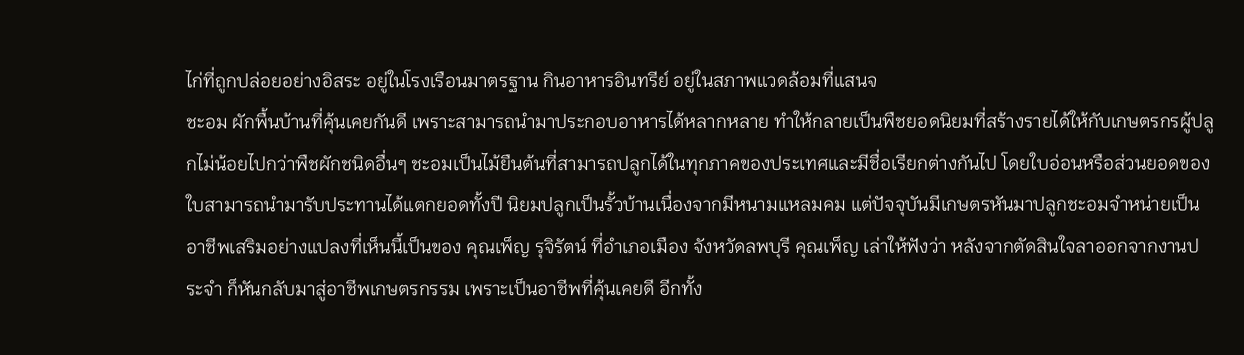ไก่ที่ถูกปล่อยอย่างอิสระ อยู่ในโรงเรือนมาตรฐาน กินอาหารอินทรีย์ อยู่ในสภาพแวดล้อมที่แสนจ
ชะอม ผักพื้นบ้านที่คุ้นเคยกันดี เพราะสามารถนำมาประกอบอาหารได้หลากหลาย ทำให้กลายเป็นพืชยอดนิยมที่สร้างรายได้ให้กับเกษตรกรผู้ปลูกไม่น้อยไปกว่าพืชผักชนิดอื่นๆ ชะอมเป็นไม้ยืนต้นที่สามารถปลูกได้ในทุกภาคของประเทศและมีชื่อเรียกต่างกันไป โดยใบอ่อนหรือส่วนยอดของใบสามารถนำมารับประทานได้แตกยอดทั้งปี นิยมปลูกเป็นรั้วบ้านเนื่องจากมีหนามแหลมคม แต่ปัจจุบันมีเกษตรหันมาปลูกชะอมจำหน่ายเป็นอาชีพเสริมอย่างแปลงที่เห็นนี้เป็นของ คุณเพ็ญ รุจิรัตน์ ที่อำเภอเมือง จังหวัดลพบุรี คุณเพ็ญ เล่าให้ฟังว่า หลังจากตัดสินใจลาออกจากงานประจำ ก็หันกลับมาสู่อาชีพเกษตรกรรม เพราะเป็นอาชีพที่คุ้นเคยดี อีกทั้ง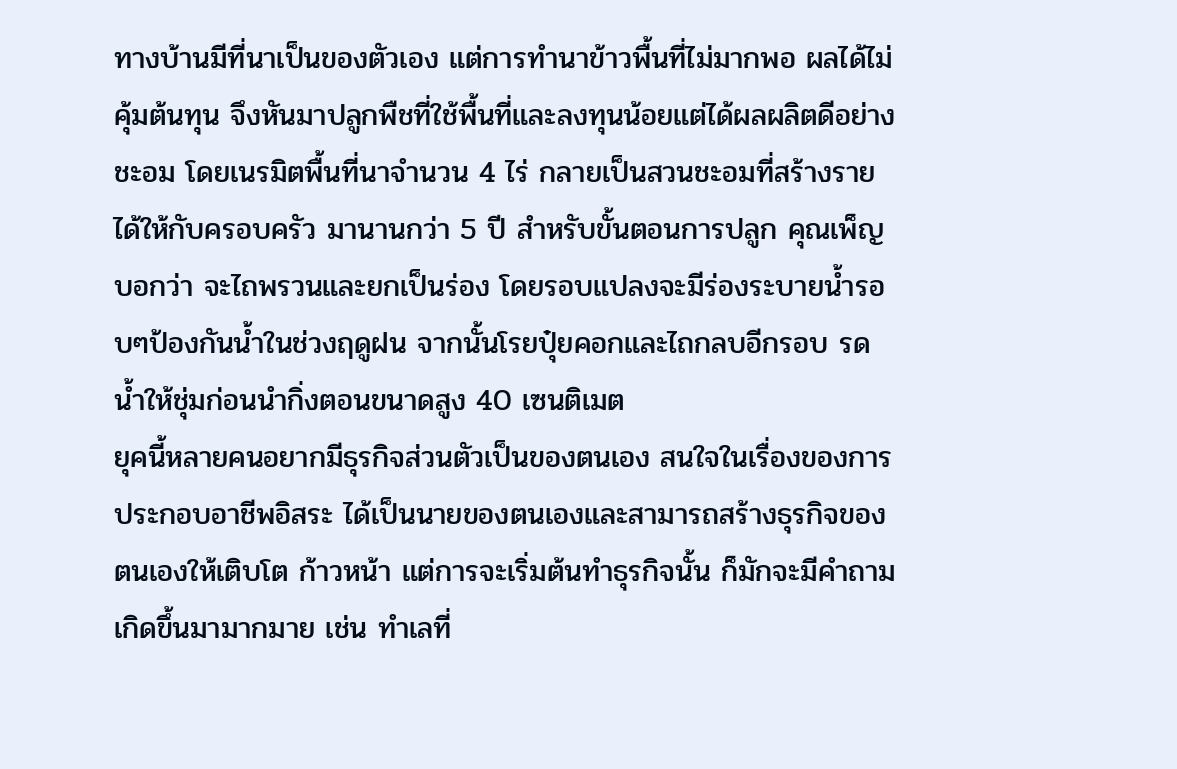ทางบ้านมีที่นาเป็นของตัวเอง แต่การทำนาข้าวพื้นที่ไม่มากพอ ผลได้ไม่คุ้มต้นทุน จึงหันมาปลูกพืชที่ใช้พื้นที่และลงทุนน้อยแต่ได้ผลผลิตดีอย่างชะอม โดยเนรมิตพื้นที่นาจำนวน 4 ไร่ กลายเป็นสวนชะอมที่สร้างรายได้ให้กับครอบครัว มานานกว่า 5 ปี สำหรับขั้นตอนการปลูก คุณเพ็ญบอกว่า จะไถพรวนและยกเป็นร่อง โดยรอบแปลงจะมีร่องระบายน้ำรอบๆป้องกันน้ำในช่วงฤดูฝน จากนั้นโรยปุ๋ยคอกและไถกลบอีกรอบ รดน้ำให้ชุ่มก่อนนำกิ่งตอนขนาดสูง 40 เซนติเมต
ยุคนี้หลายคนอยากมีธุรกิจส่วนตัวเป็นของตนเอง สนใจในเรื่องของการประกอบอาชีพอิสระ ได้เป็นนายของตนเองและสามารถสร้างธุรกิจของตนเองให้เติบโต ก้าวหน้า แต่การจะเริ่มต้นทำธุรกิจนั้น ก็มักจะมีคำถามเกิดขึ้นมามากมาย เช่น ทำเลที่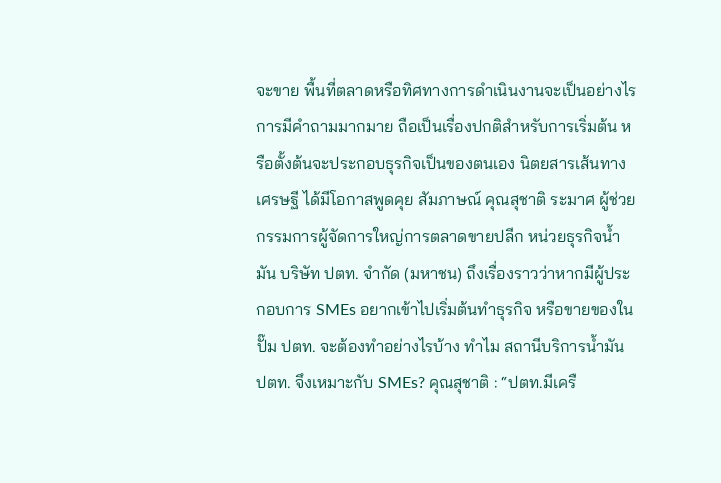จะขาย พื้นที่ตลาดหรือทิศทางการดำเนินงานจะเป็นอย่างไร การมีคำถามมากมาย ถือเป็นเรื่องปกติสำหรับการเริ่มต้น หรือตั้งต้นจะประกอบธุรกิจเป็นของตนเอง นิตยสารเส้นทางเศรษฐี ได้มีโอกาสพูดคุย สัมภาษณ์ คุณสุชาติ ระมาศ ผู้ช่วยกรรมการผู้จัดการใหญ่การตลาดขายปลีก หน่วยธุรกิจน้ำมัน บริษัท ปตท. จำกัด (มหาชน) ถึงเรื่องราวว่าหากมีผู้ประกอบการ SMEs อยากเข้าไปเริ่มต้นทำธุรกิจ หรือขายของในปั๊ม ปตท. จะต้องทำอย่างไรบ้าง ทำไม สถานีบริการน้ำมัน ปตท. จึงเหมาะกับ SMEs? คุณสุชาติ : “ปตท.มีเครื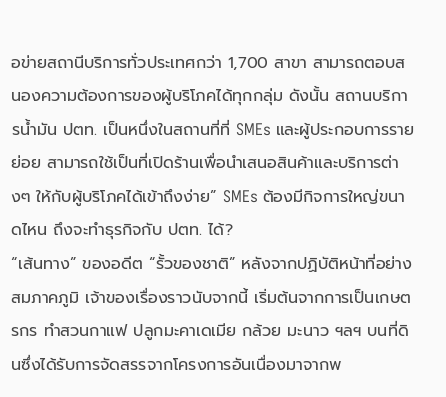อข่ายสถานีบริการทั่วประเทศกว่า 1,700 สาขา สามารถตอบสนองความต้องการของผู้บริโภคได้ทุกกลุ่ม ดังนั้น สถานบริการน้ำมัน ปตท. เป็นหนึ่งในสถานที่ที่ SMEs และผู้ประกอบการรายย่อย สามารถใช้เป็นที่เปิดร้านเพื่อนำเสนอสินค้าและบริการต่างๆ ให้กับผู้บริโภคได้เข้าถึงง่าย” SMEs ต้องมีกิจการใหญ่ขนาดไหน ถึงจะทำธุรกิจกับ ปตท. ได้?
“เส้นทาง” ของอดีต “รั้วของชาติ” หลังจากปฏิบัติหน้าที่อย่างสมภาคภูมิ เจ้าของเรื่องราวนับจากนี้ เริ่มต้นจากการเป็นเกษตรกร ทำสวนกาแฟ ปลูกมะคาเดเมีย กล้วย มะนาว ฯลฯ บนที่ดินซึ่งได้รับการจัดสรรจากโครงการอันเนื่องมาจากพ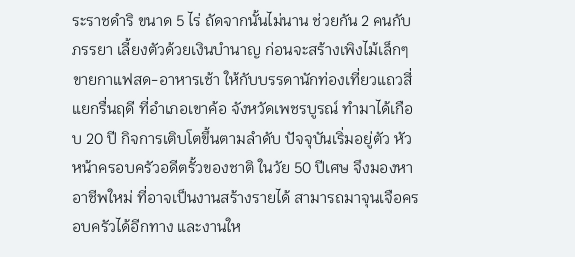ระราชดำริ ขนาด 5 ไร่ ถัดจากนั้นไม่นาน ช่วยกัน 2 คนกับภรรยา เลี้ยงตัวด้วยเงินบำนาญ ก่อนจะสร้างเพิงไม้เล็กๆ ขายกาแฟสด-อาหารเช้า ให้กับบรรดานักท่องเที่ยวแถวสี่แยกรื่นฤดี ที่อำเภอเขาค้อ จังหวัดเพชรบูรณ์ ทำมาได้เกือบ 20 ปี กิจการเติบโตขึ้นตามลำดับ ปัจจุบันเริ่มอยู่ตัว หัวหน้าครอบครัวอดีตรั้วของชาติ ในวัย 50 ปีเศษ จึงมองหาอาชีพใหม่ ที่อาจเป็นงานสร้างรายได้ สามารถมาจุนเจือครอบครัวได้อีกทาง และงานให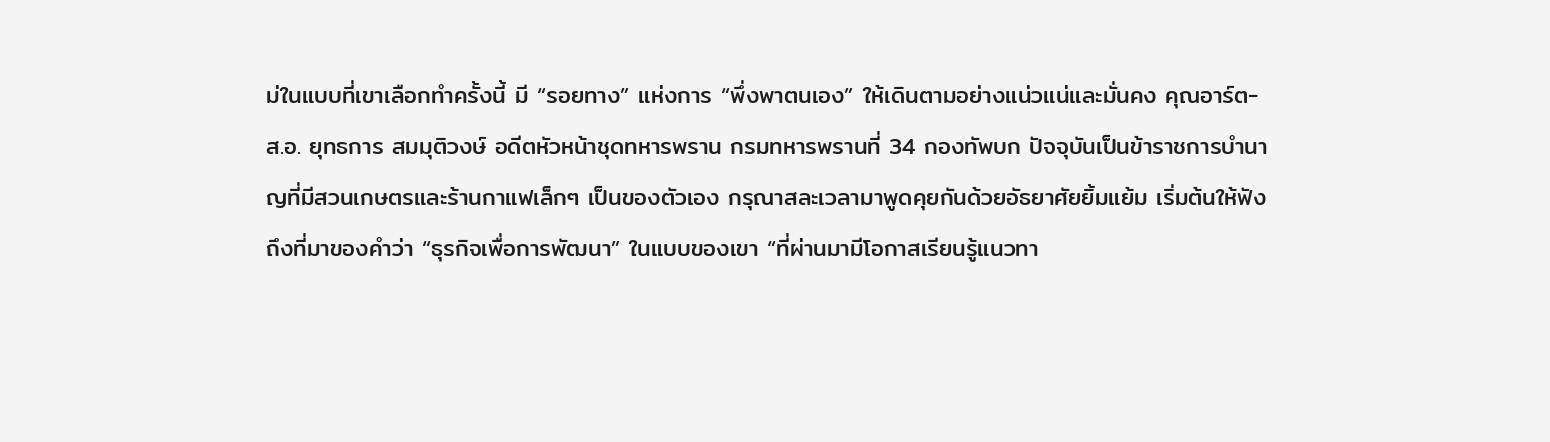ม่ในแบบที่เขาเลือกทำครั้งนี้ มี “รอยทาง” แห่งการ “พึ่งพาตนเอง” ให้เดินตามอย่างแน่วแน่และมั่นคง คุณอาร์ต-ส.อ. ยุทธการ สมมุติวงษ์ อดีตหัวหน้าชุดทหารพราน กรมทหารพรานที่ 34 กองทัพบก ปัจจุบันเป็นข้าราชการบำนาญที่มีสวนเกษตรและร้านกาแฟเล็กๆ เป็นของตัวเอง กรุณาสละเวลามาพูดคุยกันด้วยอัธยาศัยยิ้มแย้ม เริ่มต้นให้ฟัง ถึงที่มาของคำว่า “ธุรกิจเพื่อการพัฒนา” ในแบบของเขา “ที่ผ่านมามีโอกาสเรียนรู้แนวทา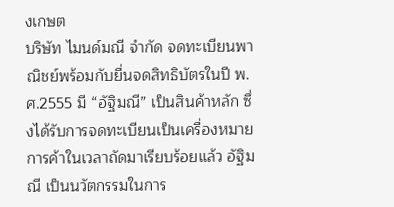งเกษต
บริษัท ไมนด์มณี จำกัด จดทะเบียนพาณิชย์พร้อมกับยื่นจดสิทธิบัตรในปี พ.ศ.2555 มี “อัฐิมณี” เป็นสินค้าหลัก ซึ่งได้รับการจดทะเบียนเป็นเครื่องหมายการค้าในเวลาถัดมาเรียบร้อยแล้ว อัฐิมณี เป็นนวัตกรรมในการ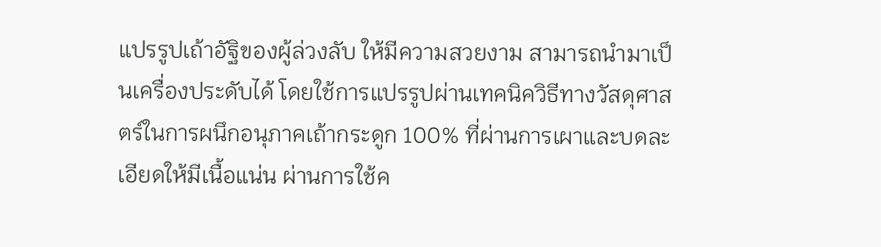แปรรูปเถ้าอัฐิของผู้ล่วงลับ ให้มีความสวยงาม สามารถนำมาเป็นเครื่องประดับได้ โดยใช้การแปรรูปผ่านเทคนิควิธีทางวัสดุศาสตร์ในการผนึกอนุภาคเถ้ากระดูก 100% ที่ผ่านการเผาและบดละเอียดให้มีเนื้อแน่น ผ่านการใช้ค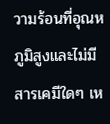วามร้อนที่อุณหภูมิสูงและไม่มีสารเคมีใดๆ เห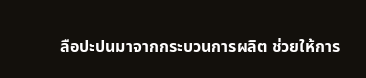ลือปะปนมาจากกระบวนการผลิต ช่วยให้การ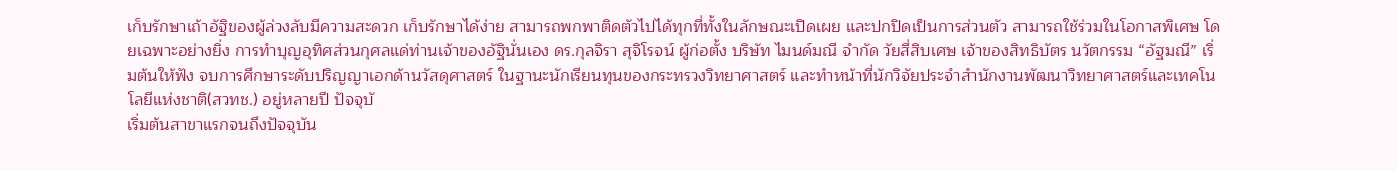เก็บรักษาเถ้าอัฐิของผู้ล่วงลับมีความสะดวก เก็บรักษาได้ง่าย สามารถพกพาติดตัวไปได้ทุกที่ทั้งในลักษณะเปิดเผย และปกปิดเป็นการส่วนตัว สามารถใช้ร่วมในโอกาสพิเศษ โดยเฉพาะอย่างยิ่ง การทำบุญอุทิศส่วนกุศลแด่ท่านเจ้าของอัฐินั่นเอง ดร.กุลจิรา สุจิโรจน์ ผู้ก่อตั้ง บริษัท ไมนด์มณี จำกัด วัยสี่สิบเศษ เจ้าของสิทธิบัตร นวัตกรรม “อัฐมณี” เริ่มต้นให้ฟัง จบการศึกษาระดับปริญญาเอกด้านวัสดุศาสตร์ ในฐานะนักเรียนทุนของกระทรวงวิทยาศาสตร์ และทำหน้าที่นักวิจัยประจำสำนักงานพัฒนาวิทยาศาสตร์และเทคโนโลยีแห่งชาติ(สวทช.) อยู่หลายปี ปัจจุบั
เริ่มต้นสาขาแรกจนถึงปัจจุบัน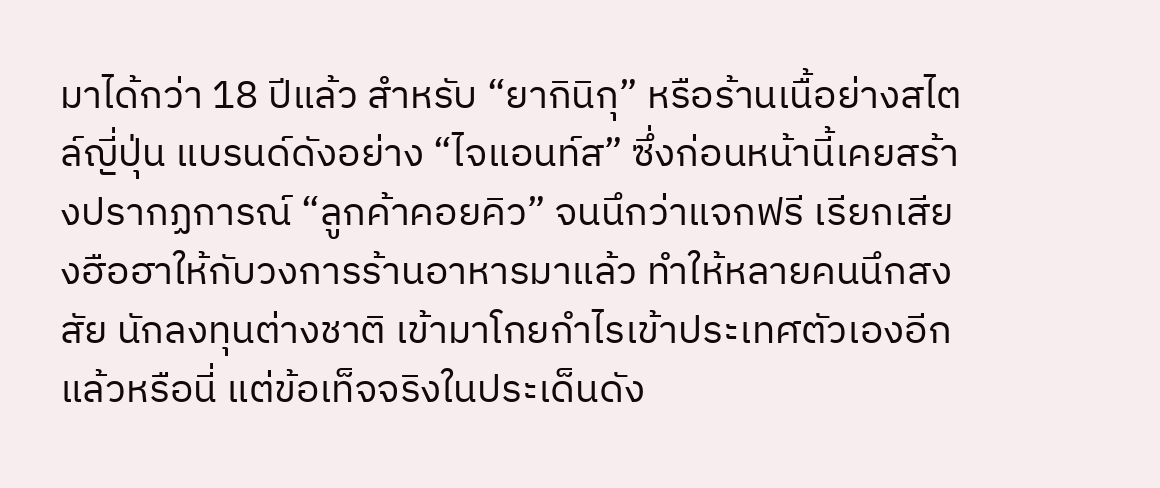มาได้กว่า 18 ปีแล้ว สำหรับ “ยากินิกุ” หรือร้านเนื้อย่างสไตล์ญี่ปุ่น แบรนด์ดังอย่าง “ไจแอนท์ส” ซึ่งก่อนหน้านี้เคยสร้างปรากฏการณ์ “ลูกค้าคอยคิว” จนนึกว่าแจกฟรี เรียกเสียงฮือฮาให้กับวงการร้านอาหารมาแล้ว ทำให้หลายคนนึกสงสัย นักลงทุนต่างชาติ เข้ามาโกยกำไรเข้าประเทศตัวเองอีกแล้วหรือนี่ แต่ข้อเท็จจริงในประเด็นดัง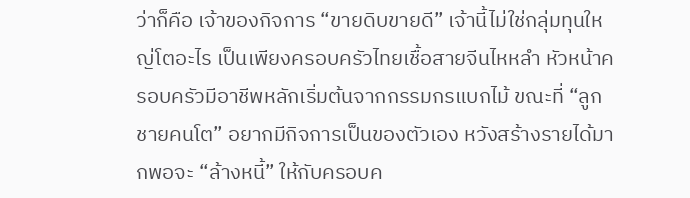ว่าก็คือ เจ้าของกิจการ “ขายดิบขายดี” เจ้านี้ไม่ใช่กลุ่มทุนใหญ่โตอะไร เป็นเพียงครอบครัวไทยเชื้อสายจีนไหหลำ หัวหน้าครอบครัวมีอาชีพหลักเริ่มต้นจากกรรมกรแบกไม้ ขณะที่ “ลูกชายคนโต” อยากมีกิจการเป็นของตัวเอง หวังสร้างรายได้มากพอจะ “ล้างหนี้” ให้กับครอบค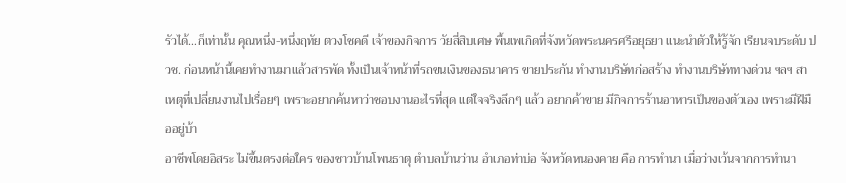รัวได้…ก็เท่านั้น คุณหนึ่ง-หนึ่งฤทัย ตวงโชคดี เจ้าของกิจการ วัยสี่สิบเศษ พื้นเพเกิดที่จังหวัดพระนครศรีอยุธยา แนะนำตัวให้รู้จัก เรียนจบระดับ ปวช. ก่อนหน้านี้เคยทำงานมาแล้วสารพัด ทั้งเป็นเจ้าหน้าที่รถขนเงินของธนาคาร ขายประกัน ทำงานบริษัทก่อสร้าง ทำงานบริษัททางด่วน ฯลฯ สาเหตุที่เปลี่ยนงานไปเรื่อยๆ เพราะอยากค้นหาว่าชอบงานอะไรที่สุด แต่ใจจริงลึกๆ แล้ว อยากค้าขาย มีกิจการร้านอาหารเป็นของตัวเอง เพราะมีฝีมืออยู่บ้า
อาชีพโดยอิสระ ไม่ขึ้นตรงต่อใคร ของชาวบ้านโพนธาตุ ตำบลบ้านว่าน อำเภอท่าบ่อ จังหวัดหนองคาย คือ การทำนา เมื่อว่างเว้นจากการทำนา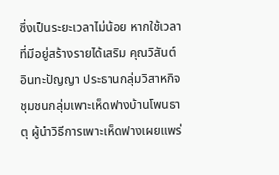ซึ่งเป็นระยะเวลาไม่น้อย หากใช้เวลาที่มีอยู่สร้างรายได้เสริม คุณวิสันต์ อินทะปัญญา ประธานกลุ่มวิสาหกิจชุมชนกลุ่มเพาะเห็ดฟางบ้านโพนธาตุ ผู้นำวิธีการเพาะเห็ดฟางเผยแพร่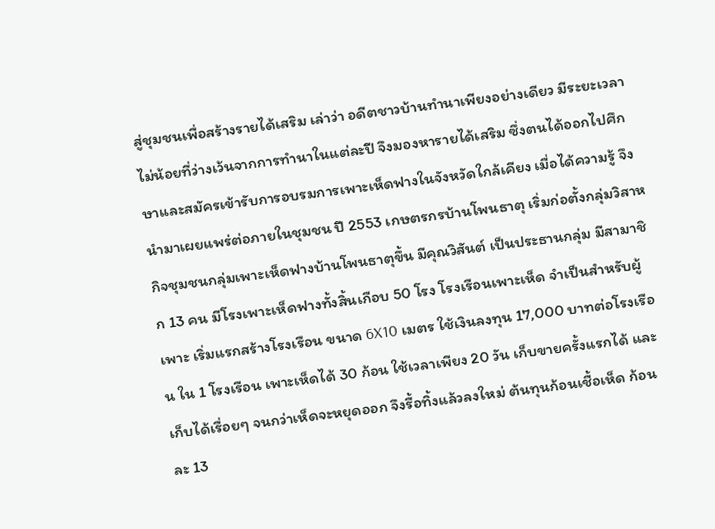สู่ชุมชนเพื่อสร้างรายได้เสริม เล่าว่า อดีตชาวบ้านทำนาเพียงอย่างเดียว มีระยะเวลาไม่น้อยที่ว่างเว้นจากการทำนาในแต่ละปี จึงมองหารายได้เสริม ซึ่งตนได้ออกไปศึกษาและสมัครเข้ารับการอบรมการเพาะเห็ดฟางในจังหวัดใกล้เคียง เมื่อได้ความรู้ จึงนำมาเผยแพร่ต่อภายในชุมชน ปี 2553 เกษตรกรบ้านโพนธาตุ เริ่มก่อตั้งกลุ่มวิสาหกิจชุมชนกลุ่มเพาะเห็ดฟางบ้านโพนธาตุขึ้น มีคุณวิสันต์ เป็นประธานกลุ่ม มีสามาชิก 13 คน มีโรงเพาะเห็ดฟางทั้งสิ้นเกือบ 50 โรง โรงเรือนเพาะเห็ด จำเป็นสำหรับผู้เพาะ เริ่มแรกสร้างโรงเรือน ขนาด 6X10 เมตร ใช้เงินลงทุน 17,000 บาทต่อโรงเรือน ใน 1 โรงเรือน เพาะเห็ดได้ 30 ก้อน ใช้เวลาเพียง 20 วัน เก็บขายครั้งแรกได้ และเก็บได้เรื่อยๆ จนกว่าเห็ดจะหยุดออก จึงรื้อทิ้งแล้วลงใหม่ ต้นทุนก้อนเชื้อเห็ด ก้อนละ 13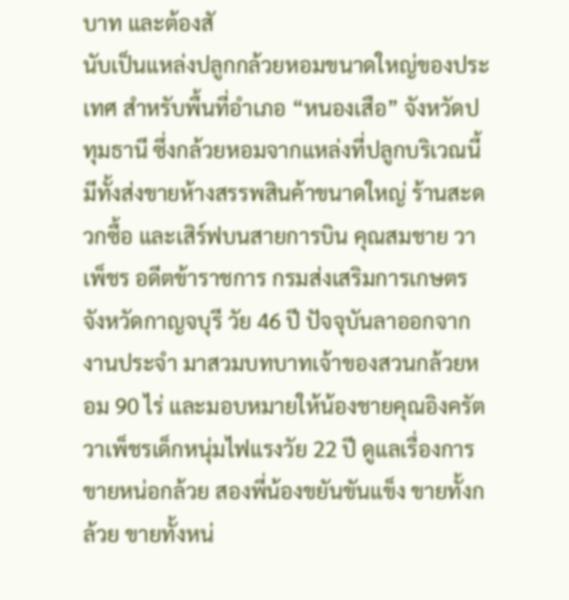บาท และต้องสั
นับเป็นแหล่งปลูกกล้วยหอมขนาดใหญ่ของประเทศ สำหรับพื้นที่อำเภอ “หนองเสือ” จังหวัดปทุมธานี ซึ่งกล้วยหอมจากแหล่งที่ปลูกบริเวณนี้ มีทั้งส่งขายห้างสรรพสินค้าขนาดใหญ่ ร้านสะดวกซื้อ และเสิร์ฟบนสายการบิน คุณสมชาย วาเพ็ชร อดีตข้าราชการ กรมส่งเสริมการเกษตร จังหวัดกาญจบุรี วัย 46 ปี ปัจจุบันลาออกจากงานประจำ มาสวมบทบาทเจ้าของสวนกล้วยหอม 90 ไร่ และมอบหมายให้น้องชายคุณอิงครัต วาเพ็ชรเด็กหนุ่มไฟแรงวัย 22 ปี ดูแลเรื่องการขายหน่อกล้วย สองพี่น้องขยันขันแข็ง ขายทั้งกล้วย ขายทั้งหน่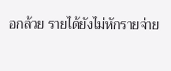อกล้วย รายได้ยังไม่หักรายจ่าย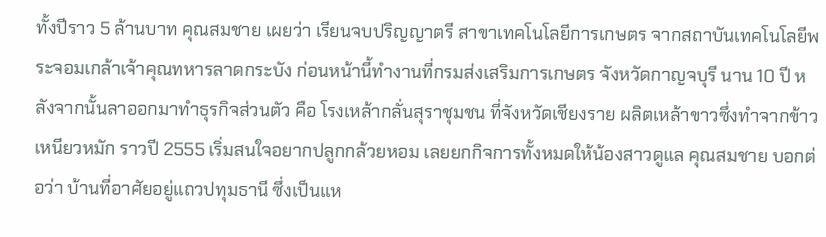ทั้งปีราว 5 ล้านบาท คุณสมชาย เผยว่า เรียนจบปริญญาตรี สาขาเทคโนโลยีการเกษตร จากสถาบันเทคโนโลยีพระจอมเกล้าเจ้าคุณทหารลาดกระบัง ก่อนหน้านี้ทำงานที่กรมส่งเสริมการเกษตร จังหวัดกาญจบุรี นาน 10 ปี หลังจากนั้นลาออกมาทำธุรกิจส่วนตัว คือ โรงเหล้ากลั่นสุราชุมชน ที่จังหวัดเชียงราย ผลิตเหล้าขาวซึ่งทำจากข้าวเหนียวหมัก ราวปี 2555 เริ่มสนใจอยากปลูกกล้วยหอม เลยยกกิจการทั้งหมดให้น้องสาวดูแล คุณสมชาย บอกต่อว่า บ้านที่อาศัยอยู่แถวปทุมธานี ซึ่งเป็นแห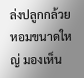ล่งปลูกกล้วยหอมขนาดใหญ่ มองเห็น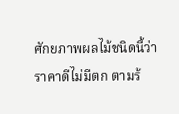ศักยภาพผลไม้ชนิดนี้ว่าราคาดีไม่มีตก ตามร้